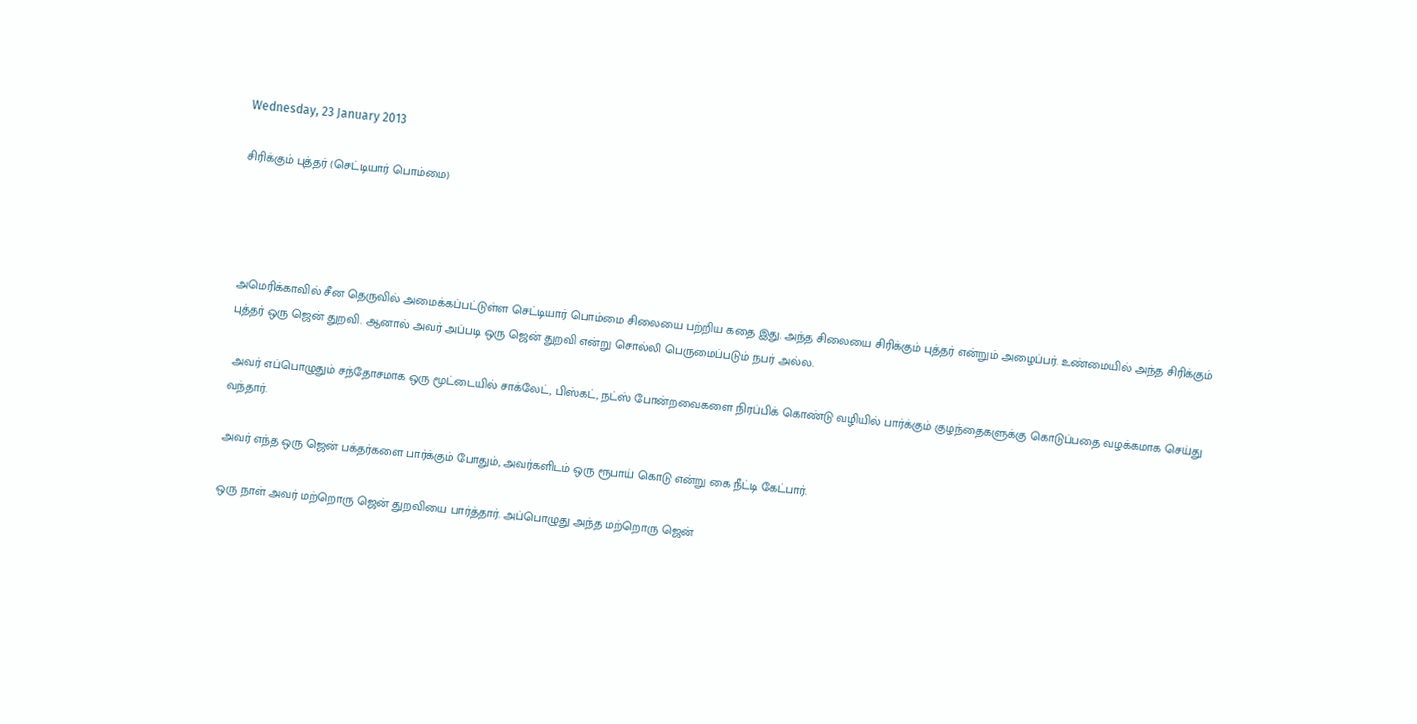Wednesday, 23 January 2013

சிரிக்கும் புத்தர் (செட்டியார் பொம்மை)




அமெரிக்காவில் சீன தெருவில் அமைக்கப்பட்டுள்ள செட்டியார் பொம்மை சிலையை பற்றிய கதை இது. அந்த சிலையை சிரிக்கும் புத்தர் என்றும் அழைப்பர். உண்மையில் அந்த சிரிக்கும் புத்தர் ஒரு ஜென் துறவி. ஆனால் அவர் அப்படி ஒரு ஜென் துறவி என்று சொல்லி பெருமைப்படும் நபர் அல்ல.

 அவர் எப்பொழுதும் சந்தோசமாக ஒரு மூட்டையில் சாக்லேட், பிஸ்கட், நட்ஸ் போன்றவைகளை நிரப்பிக் கொண்டு வழியில் பார்க்கும் குழந்தைகளுக்கு கொடுப்பதை வழக்கமாக செய்து வந்தார்.

அவர் எந்த ஒரு ஜென் பக்தர்களை பார்க்கும் போதும், அவர்களிடம் ஒரு ரூபாய் கொடு என்று கை நீட்டி கேட்பார்.

ஒரு நாள் அவர் மற்றொரு ஜென் துறவியை பார்த்தார். அப்பொழுது அந்த மற்றொரு ஜென்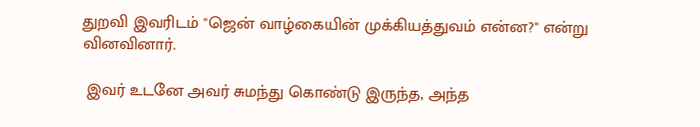துறவி இவரிடம் "ஜென் வாழ்கையின் முக்கியத்துவம் என்ன?" என்று வினவினார்.

 இவர் உடனே அவர் சுமந்து கொண்டு இருந்த, அந்த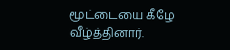மூட்டையை கீழே வீழ்த்தினார்.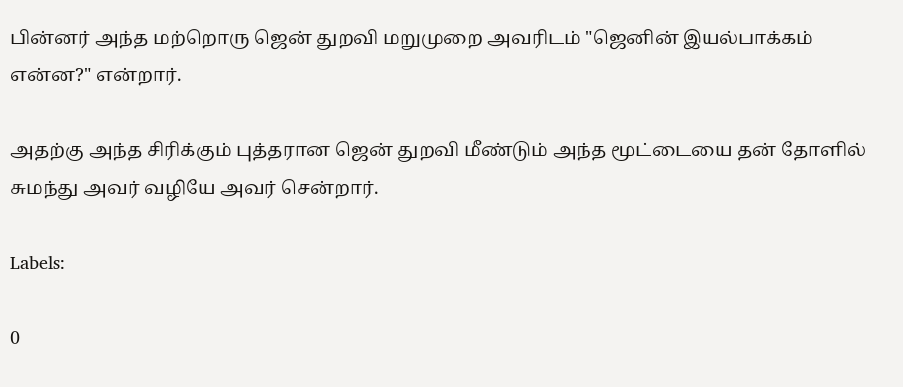பின்னர் அந்த மற்றொரு ஜென் துறவி மறுமுறை அவரிடம் "ஜெனின் இயல்பாக்கம் என்ன?" என்றார்.

அதற்கு அந்த சிரிக்கும் புத்தரான ஜென் துறவி மீண்டும் அந்த மூட்டையை தன் தோளில் சுமந்து அவர் வழியே அவர் சென்றார்.

Labels:

0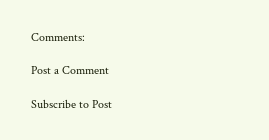Comments:

Post a Comment

Subscribe to Post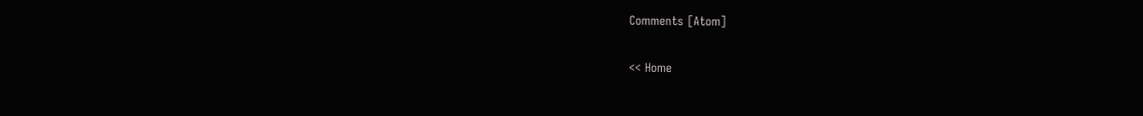Comments [Atom]

<< Home